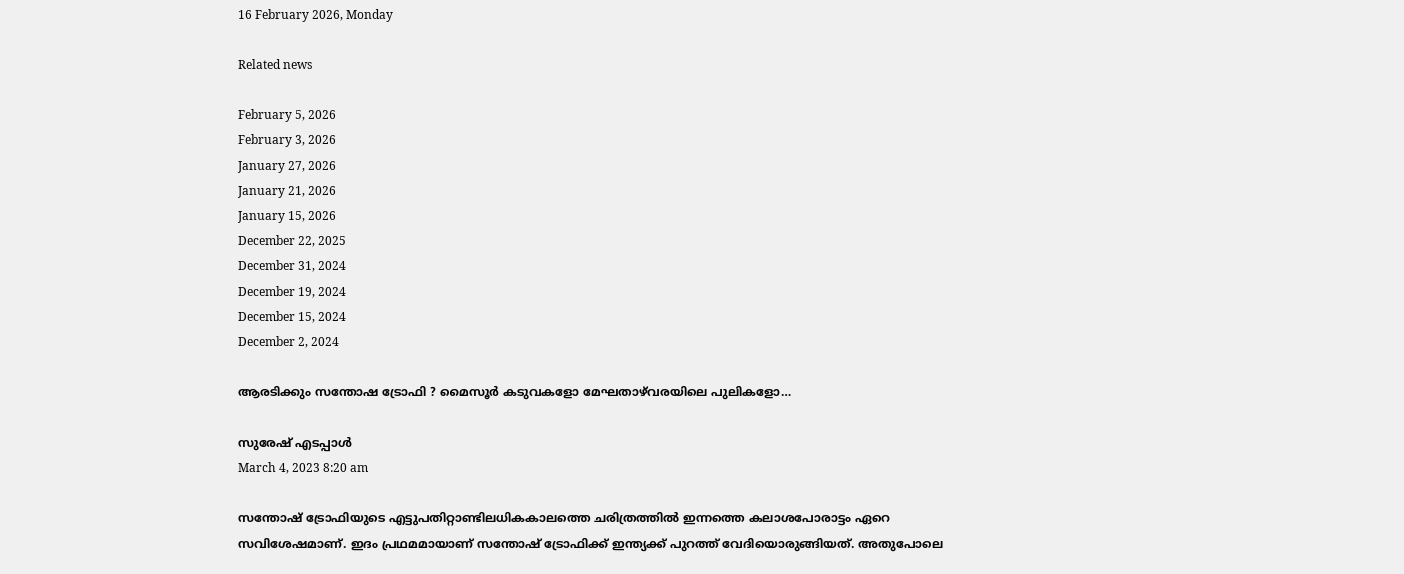16 February 2026, Monday

Related news

February 5, 2026
February 3, 2026
January 27, 2026
January 21, 2026
January 15, 2026
December 22, 2025
December 31, 2024
December 19, 2024
December 15, 2024
December 2, 2024

ആരടിക്കും സന്തോഷ ട്രോഫി ? മൈസൂര്‍ കടുവകളോ മേഘതാഴ്‌വരയിലെ പുലികളോ…

സുരേഷ് എടപ്പാള്‍
March 4, 2023 8:20 am

സന്തോഷ്‌ ട്രോഫിയുടെ എട്ടുപതിറ്റാണ്ടിലധികകാലത്തെ ചരിത്രത്തില്‍ ഇന്നത്തെ കലാശപോരാട്ടം ഏറെ സവിശേഷമാണ്. ഇദം പ്രഥമമായാണ് സന്തോഷ്‌ ട്രോഫിക്ക് ഇന്ത്യക്ക് പുറത്ത് വേദിയൊരുങ്ങിയത്. അതുപോലെ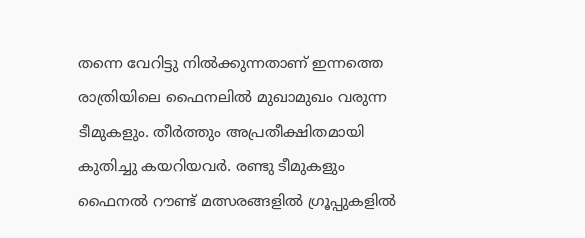തന്നെ വേറിട്ടു നില്‍ക്കുന്നതാണ് ഇന്നത്തെ രാത്രിയിലെ ഫൈനലില്‍ മുഖാമുഖം വരുന്ന ടീമുകളും. തീര്‍ത്തും അപ്രതീക്ഷിതമായി കുതിച്ചു കയറിയവര്‍. രണ്ടു ടീമുകളും ഫൈനല്‍ റൗണ്ട് മത്സരങ്ങളില്‍ ഗ്രൂപ്പുകളില്‍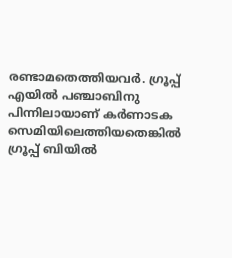രണ്ടാമതെത്തിയവര്‍. ഗ്രൂപ്പ് എയില്‍ പഞ്ചാബിനു പിന്നിലായാണ് കര്‍ണാടക സെമിയിലെത്തിയതെങ്കില്‍ ഗ്രൂപ്പ് ബിയില്‍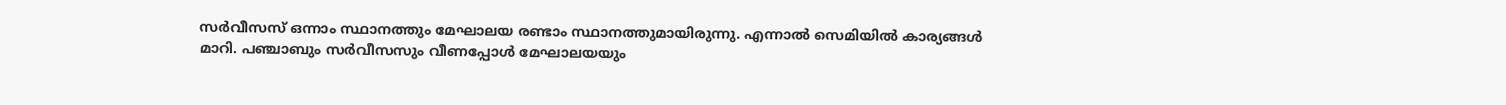സര്‍വീസസ് ഒന്നാം സ്ഥാനത്തും മേഘാലയ രണ്ടാം സ്ഥാനത്തുമായിരുന്നു. എന്നാല്‍ സെമിയില്‍ കാര്യങ്ങള്‍ മാറി. പഞ്ചാബും സര്‍വീസസും വീണപ്പോള്‍ മേഘാലയയും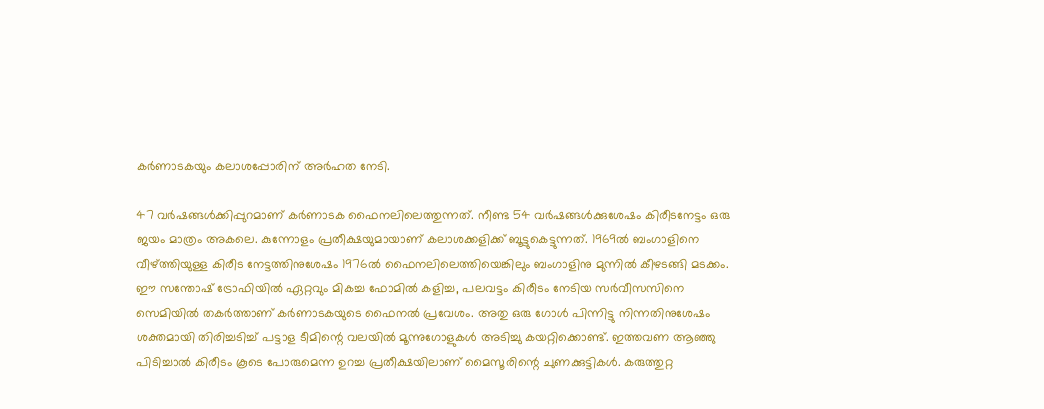കര്‍ണാടകയും കലാശപ്പോരിന് അര്‍ഹത നേടി.

47 വര്‍ഷങ്ങള്‍ക്കിപ്പുറമാണ് കര്‍ണാടക ഫൈനലിലെത്തുന്നത്. നീണ്ട 54 വര്‍ഷങ്ങള്‍ക്കുശേഷം കിരീടനേട്ടം ഒരു ജയം മാത്രം അകലെ. കുന്നോളം പ്രതീക്ഷയുമായാണ് കലാശക്കളിക്ക് ബൂട്ടുകെട്ടുന്നത്. 1969ല്‍ ബംഗാളിനെ വീഴ്ത്തിയുള്ള കിരീട നേട്ടത്തിനുശേഷം 1976ല്‍ ഫൈനലിലെത്തിയെങ്കിലും ബംഗാളിനു മുന്നില്‍ കീഴടങ്ങി മടക്കം. ഈ സന്തോഷ് ട്രോഫിയില്‍ ഏറ്റവും മികച്ച ഫോമില്‍ കളിച്ച, പലവട്ടം കിരീടം നേടിയ സര്‍വീസസിനെ സെമിയില്‍ തകര്‍ത്താണ് കര്‍ണാടകയുടെ ഫൈനല്‍ പ്രവേശം. അതു ഒരു ഗോള്‍ പിന്നിട്ടു നിന്നതിനുശേഷം ശക്തമായി തിരിച്ചടിച്ച് പട്ടാള ടീമിന്റെ വലയില്‍ മൂന്നുഗോളുകള്‍ അടിച്ചു കയറ്റിക്കൊണ്ട്. ഇത്തവണ ആഞ്ഞു പിടിച്ചാല്‍ കിരീടം കൂടെ പോരുമെന്ന ഉറച്ച പ്രതീക്ഷയിലാണ് മൈസൂരിന്റെ ചുണക്കുട്ടികള്‍. കരുത്തുറ്റ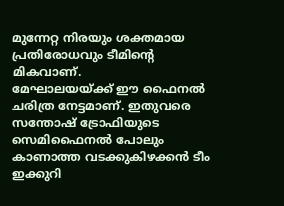മുന്നേറ്റ നിരയും ശക്തമായ പ്രതിരോധവും ടീമിന്റെ മികവാണ്.
മേഘാലയയ്ക്ക് ഈ ഫൈനല്‍ ചരിത്ര നേട്ടമാണ്. ഇതുവരെ സന്തോഷ് ട്രോഫിയുടെ സെമിഫൈനല്‍ പോലും കാണാത്ത വടക്കുകിഴക്കന്‍ ടീം ഇക്കുറി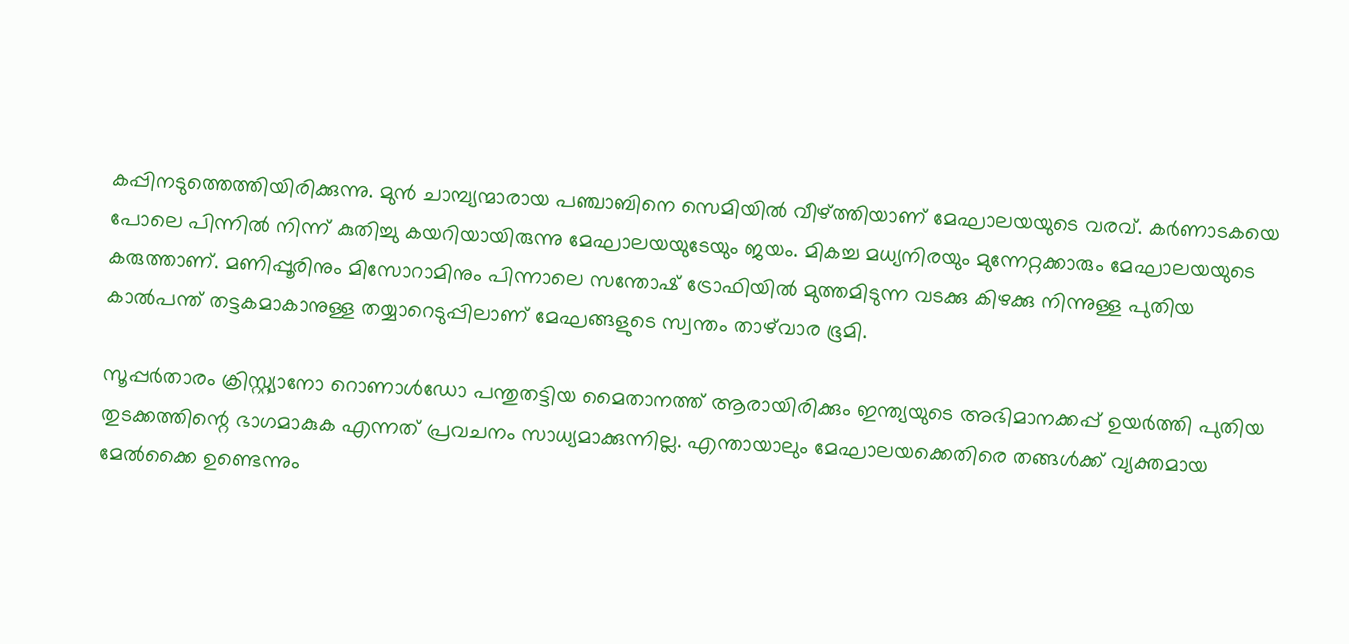കപ്പിനടുത്തെത്തിയിരിക്കുന്നു. മുന്‍ ചാമ്പ്യന്മാരായ പഞ്ചാബിനെ സെമിയില്‍ വീഴ്ത്തിയാണ് മേഘാലയയുടെ വരവ്. കര്‍ണാടകയെ പോലെ പിന്നില്‍ നിന്ന് കുതിച്ചു കയറിയായിരുന്നു മേഘാലയയുടേയും ജയം. മികച്ച മധ്യനിരയും മുന്നേറ്റക്കാരും മേഘാലയയുടെ കരുത്താണ്. മണിപ്പൂരിനും മിസോറാമിനും പിന്നാലെ സന്തോഷ് ട്രോഫിയില്‍ മുത്തമിടുന്ന വടക്കു കിഴക്കു നിന്നുള്ള പുതിയ കാല്‍പന്ത് തട്ടകമാകാനുള്ള തയ്യാറെടുപ്പിലാണ് മേഘങ്ങളുടെ സ്വന്തം താഴ്‌വാര ഭൂമി.

സൂപ്പര്‍താരം ക്രിസ്റ്റ്യാനോ റൊണാള്‍ഡോ പന്തുതട്ടിയ മൈതാനത്ത് ആരായിരിക്കും ഇന്ത്യയുടെ അഭിമാനക്കപ്പ് ഉയര്‍ത്തി പുതിയ തുടക്കത്തിന്റെ ഭാഗമാകുക എന്നത് പ്രവചനം സാധ്യമാക്കുന്നില്ല. എന്തായാലും മേഘാലയക്കെതിരെ തങ്ങള്‍ക്ക് വ്യക്തമായ മേല്‍ക്കൈ ഉണ്ടെന്നും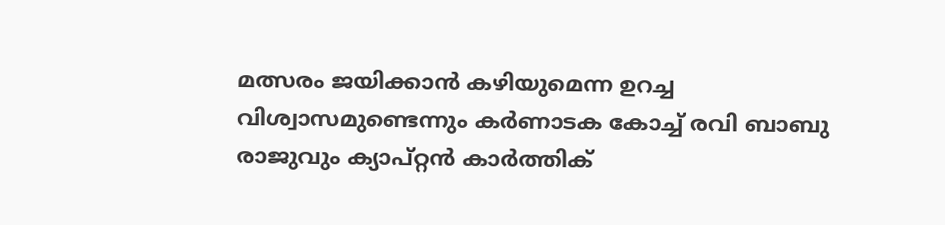മത്സരം ജയിക്കാന്‍ കഴിയുമെന്ന ഉറച്ച വിശ്വാസമുണ്ടെന്നും കര്‍ണാടക കോച്ച് രവി ബാബു രാജുവും ക്യാപ്റ്റന്‍ കാര്‍ത്തിക്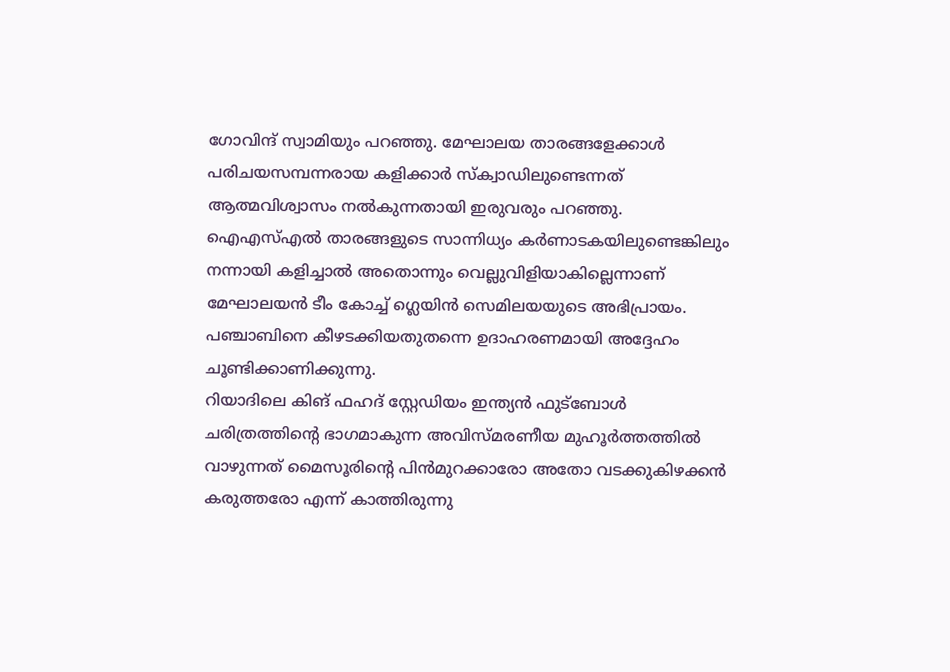ഗോവിന്ദ് സ്വാമിയും പറഞ്ഞു. മേഘാലയ താരങ്ങളേക്കാള്‍ പരിചയസമ്പന്നരായ കളിക്കാര്‍ സ്ക്വാഡിലുണ്ടെന്നത് ആത്മവിശ്വാസം നല്‍കുന്നതായി ഇരുവരും പറഞ്ഞു.
ഐഎസ്എല്‍ താരങ്ങളുടെ സാന്നിധ്യം കര്‍ണാടകയിലുണ്ടെങ്കിലും നന്നായി കളിച്ചാല്‍ അതൊന്നും വെല്ലുവിളിയാകില്ലെന്നാണ് മേഘാലയന്‍ ടീം കോച്ച് ഗ്ലെയിന്‍ സെമിലയയുടെ അഭിപ്രായം. പഞ്ചാബിനെ കീഴടക്കിയതുതന്നെ ഉദാഹരണമായി അദ്ദേഹം ചൂണ്ടിക്കാണിക്കുന്നു.
റിയാദിലെ കിങ് ഫഹദ് സ്റ്റേഡിയം ഇന്ത്യന്‍ ഫുട്‌ബോള്‍ ചരിത്രത്തിന്റെ ഭാഗമാകുന്ന അവിസ്മരണീയ മുഹൂര്‍ത്തത്തില്‍ വാഴുന്നത് മൈസൂരിന്റെ പിന്‍മുറക്കാരോ അതോ വടക്കുകിഴക്കന്‍ കരുത്തരോ എന്ന് കാത്തിരുന്നു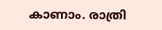കാണാം. രാത്രി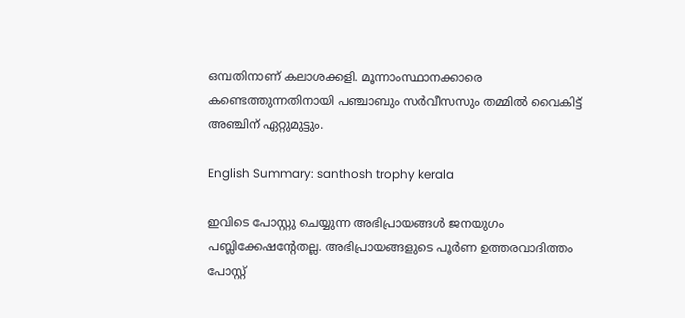ഒമ്പതിനാണ് കലാശക്കളി. മൂന്നാംസ്ഥാനക്കാരെ കണ്ടെത്തുന്നതിനായി പഞ്ചാബും സര്‍വീസസും തമ്മില്‍ വൈകിട്ട് അഞ്ചിന് ഏറ്റുമുട്ടും.

English Summary: santhosh trophy kerala

ഇവിടെ പോസ്റ്റു ചെയ്യുന്ന അഭിപ്രായങ്ങള്‍ ജനയുഗം പബ്ലിക്കേഷന്റേതല്ല. അഭിപ്രായങ്ങളുടെ പൂര്‍ണ ഉത്തരവാദിത്തം പോസ്റ്റ്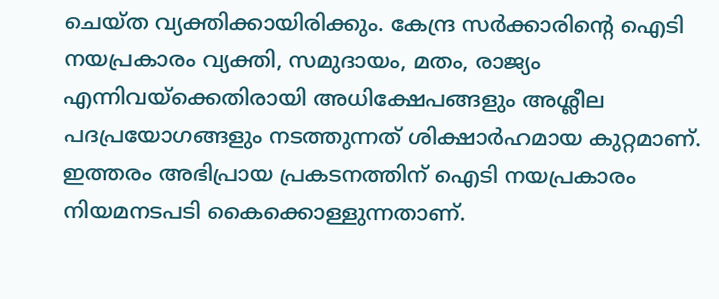ചെയ്ത വ്യക്തിക്കായിരിക്കും. കേന്ദ്ര സര്‍ക്കാരിന്റെ ഐടി നയപ്രകാരം വ്യക്തി, സമുദായം, മതം, രാജ്യം എന്നിവയ്‌ക്കെതിരായി അധിക്ഷേപങ്ങളും അശ്ലീല പദപ്രയോഗങ്ങളും നടത്തുന്നത് ശിക്ഷാര്‍ഹമായ കുറ്റമാണ്. ഇത്തരം അഭിപ്രായ പ്രകടനത്തിന് ഐടി നയപ്രകാരം നിയമനടപടി കൈക്കൊള്ളുന്നതാണ്.